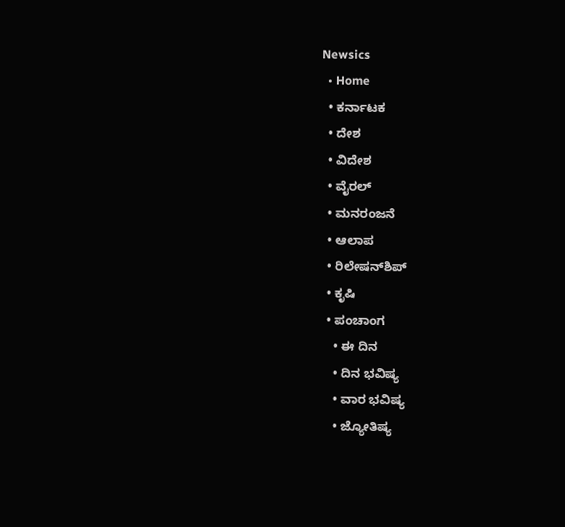Newsics
  • Home
  • ಕರ್ನಾಟಕ
  • ದೇಶ
  • ವಿದೇಶ
  • ವೈರಲ್
  • ಮನರಂಜನೆ
  • ಆಲಾಪ
  • ರಿಲೇಷನ್‌ಶಿಪ್
  • ಕೃಷಿ
  • ಪಂಚಾಂಗ
    • ಈ ದಿನ
    • ದಿನ ಭವಿಷ್ಯ
    • ವಾರ ಭವಿಷ್ಯ
    • ಜ್ಯೋತಿಷ್ಯ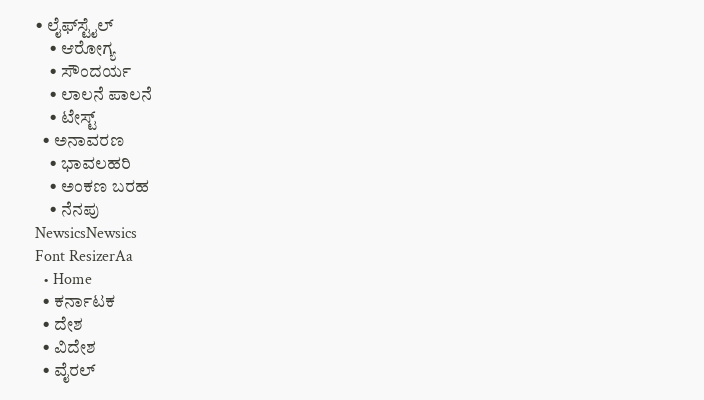• ಲೈಫ್‌ಸ್ಟೈಲ್
    • ಆರೋಗ್ಯ
    • ಸೌಂದರ್ಯ
    • ಲಾಲನೆ ಪಾಲನೆ
    • ಟೇಸ್ಟ್
  • ಅನಾವರಣ
    • ಭಾವಲಹರಿ
    • ಅಂಕಣ ಬರಹ
    • ನೆನಪು
NewsicsNewsics
Font ResizerAa
  • Home
  • ಕರ್ನಾಟಕ
  • ದೇಶ
  • ವಿದೇಶ
  • ವೈರಲ್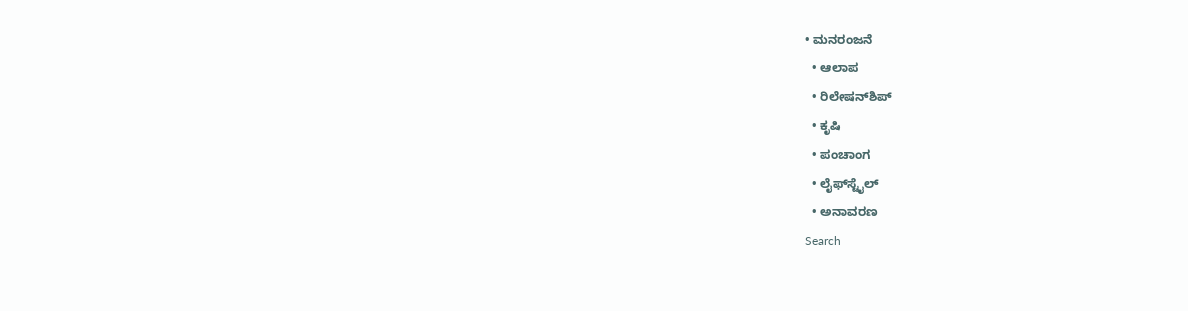• ಮನರಂಜನೆ
  • ಆಲಾಪ
  • ರಿಲೇಷನ್‌ಶಿಪ್
  • ಕೃಷಿ
  • ಪಂಚಾಂಗ
  • ಲೈಫ್‌ಸ್ಟೈಲ್
  • ಅನಾವರಣ
Search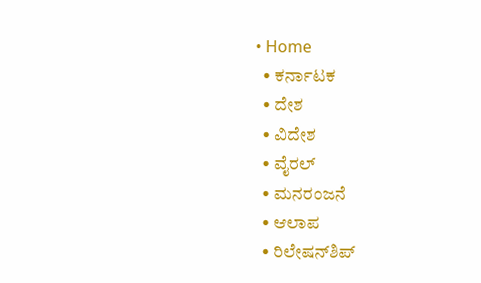• Home
  • ಕರ್ನಾಟಕ
  • ದೇಶ
  • ವಿದೇಶ
  • ವೈರಲ್
  • ಮನರಂಜನೆ
  • ಆಲಾಪ
  • ರಿಲೇಷನ್‌ಶಿಪ್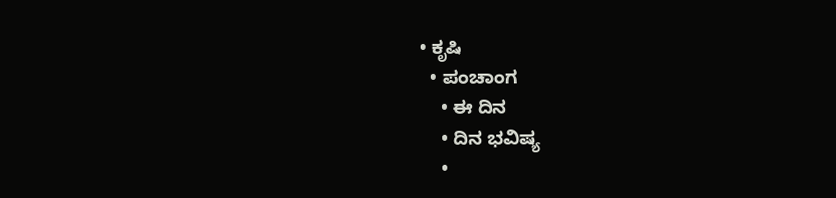• ಕೃಷಿ
  • ಪಂಚಾಂಗ
    • ಈ ದಿನ
    • ದಿನ ಭವಿಷ್ಯ
    •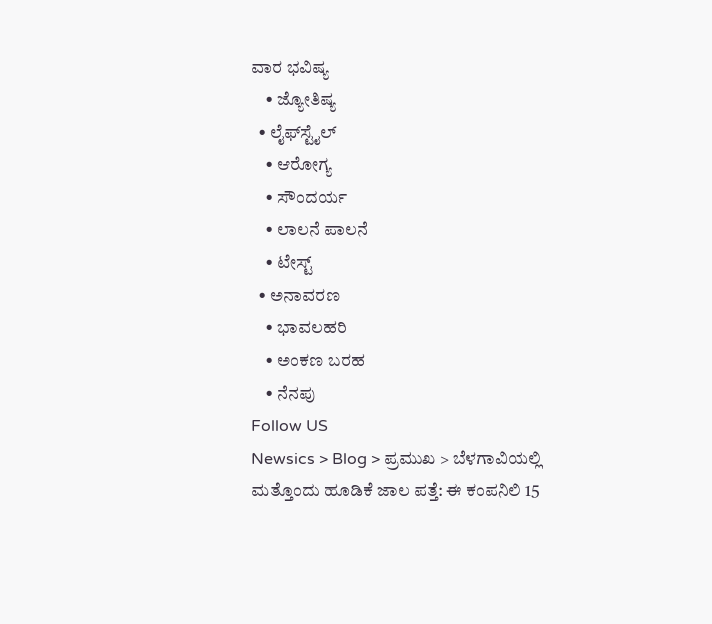ವಾರ ಭವಿಷ್ಯ
    • ಜ್ಯೋತಿಷ್ಯ
  • ಲೈಫ್‌ಸ್ಟೈಲ್
    • ಆರೋಗ್ಯ
    • ಸೌಂದರ್ಯ
    • ಲಾಲನೆ ಪಾಲನೆ
    • ಟೇಸ್ಟ್
  • ಅನಾವರಣ
    • ಭಾವಲಹರಿ
    • ಅಂಕಣ ಬರಹ
    • ನೆನಪು
Follow US
Newsics > Blog > ಪ್ರಮುಖ > ಬೆಳಗಾವಿಯಲ್ಲಿ ಮತ್ತೊಂದು ಹೂಡಿಕೆ ಜಾಲ ಪತ್ತೆ: ಈ ಕಂಪನಿಲಿ 15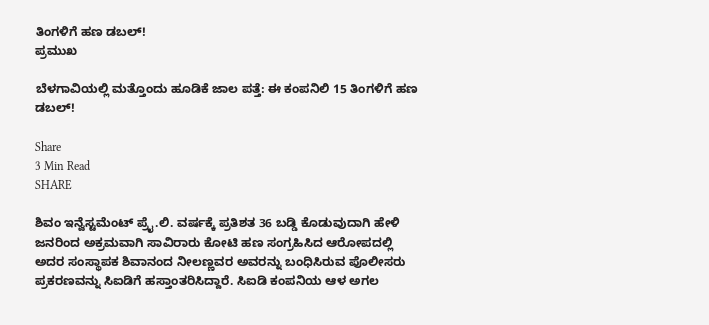ತಿಂಗಳಿಗೆ ಹಣ ಡಬಲ್‌!
ಪ್ರಮುಖ

ಬೆಳಗಾವಿಯಲ್ಲಿ ಮತ್ತೊಂದು ಹೂಡಿಕೆ ಜಾಲ ಪತ್ತೆ: ಈ ಕಂಪನಿಲಿ 15 ತಿಂಗಳಿಗೆ ಹಣ ಡಬಲ್‌!

Share
3 Min Read
SHARE

ಶಿವಂ ಇನ್ವೆಸ್ಟಮೆಂಟ್‌ ಪ್ರೈ.ಲಿ. ವರ್ಷಕ್ಕೆ ಪ್ರತಿಶತ 36 ಬಡ್ಡಿ ಕೊಡುವುದಾಗಿ ಹೇಳಿ ಜನರಿಂದ ಅಕ್ರಮವಾಗಿ ಸಾವಿರಾರು ಕೋಟಿ ಹಣ ಸಂಗ್ರಹಿಸಿದ ಆರೋಪದಲ್ಲಿ ಅದರ ಸಂಸ್ಥಾಪಕ ಶಿವಾನಂದ ನೀಲಣ್ಣವರ ಅವರನ್ನು ಬಂಧಿಸಿರುವ ಪೊಲೀಸರು ಪ್ರಕರಣವನ್ನು ಸಿಐಡಿಗೆ ಹಸ್ತಾಂತರಿಸಿದ್ದಾರೆ. ಸಿಐಡಿ ಕಂಪನಿಯ ಆಳ ಅಗಲ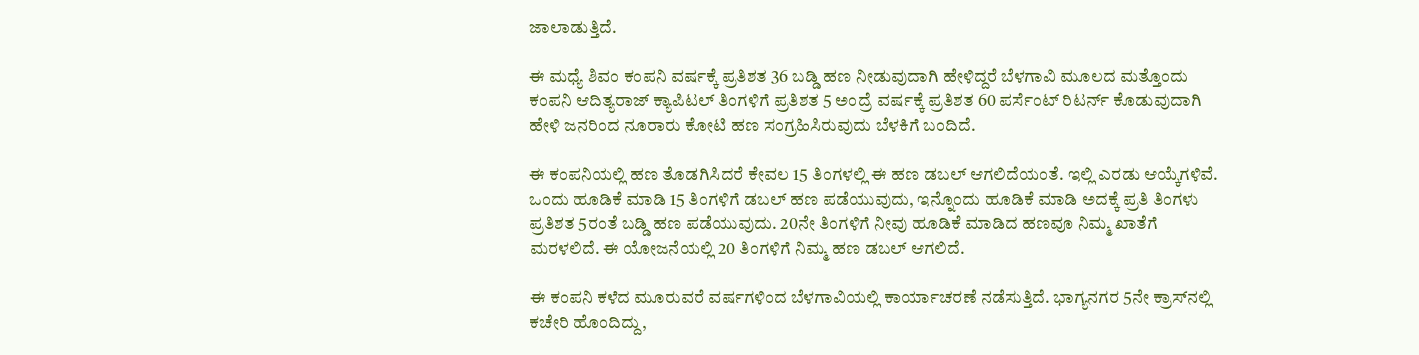ಜಾಲಾಡುತ್ತಿದೆ.

ಈ ಮಧ್ಯೆ ಶಿವಂ ಕಂಪನಿ ವರ್ಷಕ್ಕೆ ಪ್ರತಿಶತ 36 ಬಡ್ಡಿ ಹಣ ನೀಡುವುದಾಗಿ ಹೇಳಿದ್ದರೆ ಬೆಳಗಾವಿ ಮೂಲದ ಮತ್ತೊಂದು ಕಂಪನಿ ಆದಿತ್ಯರಾಜ್‌ ಕ್ಯಾಪಿಟಲ್‌ ತಿಂಗಳಿಗೆ ಪ್ರತಿಶತ 5 ಅಂದ್ರೆ ವರ್ಷಕ್ಕೆ ಪ್ರತಿಶತ 60 ಪರ್ಸೆಂಟ್‌ ರಿಟರ್ನ್‌ ಕೊಡುವುದಾಗಿ ಹೇಳಿ ಜನರಿಂದ ನೂರಾರು ಕೋಟಿ ಹಣ ಸಂಗ್ರಹಿಸಿರುವುದು ಬೆಳಕಿಗೆ ಬಂದಿದೆ.

ಈ ಕಂಪನಿಯಲ್ಲಿ ಹಣ ತೊಡಗಿಸಿದರೆ ಕೇವಲ 15 ತಿಂಗಳಲ್ಲಿ ಈ ಹಣ ಡಬಲ್‌ ಆಗಲಿದೆಯಂತೆ. ಇಲ್ಲಿ ಎರಡು ಆಯ್ಕೆಗಳಿವೆ. ಒಂದು ಹೂಡಿಕೆ ಮಾಡಿ 15 ತಿಂಗಳಿಗೆ ಡಬಲ್‌ ಹಣ ಪಡೆಯುವುದು, ಇನ್ನೊಂದು ಹೂಡಿಕೆ ಮಾಡಿ ಅದಕ್ಕೆ ಪ್ರತಿ ತಿಂಗಳು ಪ್ರತಿಶತ 5ರಂತೆ ಬಡ್ಡಿ ಹಣ ಪಡೆಯುವುದು. 20ನೇ ತಿಂಗಳಿಗೆ ನೀವು ಹೂಡಿಕೆ ಮಾಡಿದ ಹಣವೂ ನಿಮ್ಮ ಖಾತೆಗೆ ಮರಳಲಿದೆ. ಈ ಯೋಜನೆಯಲ್ಲಿ 20 ತಿಂಗಳಿಗೆ ನಿಮ್ಮ ಹಣ ಡಬಲ್‌ ಆಗಲಿದೆ.

ಈ ಕಂಪನಿ ಕಳೆದ ಮೂರುವರೆ ವರ್ಷಗಳಿಂದ ಬೆಳಗಾವಿಯಲ್ಲಿ ಕಾರ್ಯಾಚರಣೆ ನಡೆಸುತ್ತಿದೆ. ಭಾಗ್ಯನಗರ 5ನೇ ಕ್ರಾಸ್‌ನಲ್ಲಿ ಕಚೇರಿ ಹೊಂದಿದ್ದು,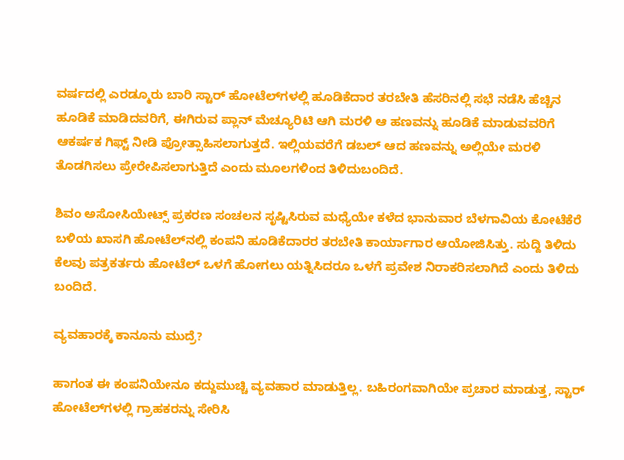ವರ್ಷದಲ್ಲಿ ಎರಡ್ಮೂರು ಬಾರಿ ಸ್ಟಾರ್ ಹೋಟೆಲ್‌ಗಳಲ್ಲಿ ಹೂಡಿಕೆದಾರ ತರಬೇತಿ ಹೆಸರಿನಲ್ಲಿ ಸಭೆ ನಡೆಸಿ ಹೆಚ್ಚಿನ ಹೂಡಿಕೆ ಮಾಡಿದವರಿಗೆ, ಈಗಿರುವ ಪ್ಲಾನ್ ಮೆಚ್ಯೂರಿಟಿ ಆಗಿ ಮರಳಿ ಆ ಹಣವನ್ನು ಹೂಡಿಕೆ ಮಾಡುವವರಿಗೆ ಆಕರ್ಷಕ ಗಿಫ್ಟ್ ನೀಡಿ ಪ್ರೋತ್ಸಾಹಿಸಲಾಗುತ್ತದೆ. ಇಲ್ಲಿಯವರೆಗೆ ಡಬಲ್ ಆದ ಹಣವನ್ನು ಅಲ್ಲಿಯೇ ಮರಳಿ ತೊಡಗಿಸಲು ಪ್ರೇರೇಪಿಸಲಾಗುತ್ತಿದೆ ಎಂದು ಮೂಲಗಳಿಂದ ತಿಳಿದುಬಂದಿದೆ.

ಶಿವಂ ಅಸೋಸಿಯೇಟ್ಸ್‌ ಪ್ರಕರಣ ಸಂಚಲನ ಸೃಷ್ಟಿಸಿರುವ ಮಧ್ಯೆಯೇ ಕಳೆದ ಭಾನುವಾರ ಬೆಳಗಾವಿಯ ಕೋಟೆಕೆರೆ ಬಳಿಯ ಖಾಸಗಿ ಹೋಟೆಲ್‌ನಲ್ಲಿ ಕಂಪನಿ ಹೂಡಿಕೆದಾರರ ತರಬೇತಿ ಕಾರ್ಯಾಗಾರ ಆಯೋಜಿಸಿತ್ತು. ಸುದ್ದಿ ತಿಳಿದು ಕೆಲವು ಪತ್ರಕರ್ತರು ಹೋಟೆಲ್‌ ಒಳಗೆ ಹೋಗಲು ಯತ್ನಿಸಿದರೂ ಒಳಗೆ ಪ್ರವೇಶ ನಿರಾಕರಿಸಲಾಗಿದೆ ಎಂದು ತಿಳಿದು ಬಂದಿದೆ.

ವ್ಯವಹಾರಕ್ಕೆ ಕಾನೂನು ಮುದ್ರೆ?

ಹಾಗಂತ ಈ ಕಂಪನಿಯೇನೂ ಕದ್ದುಮುಚ್ಚಿ ವ್ಯವಹಾರ ಮಾಡುತ್ತಿಲ್ಲ. ಬಹಿರಂಗವಾಗಿಯೇ ಪ್ರಚಾರ ಮಾಡುತ್ತ, ಸ್ಟಾರ್ ಹೋಟೆಲ್‌ಗಳಲ್ಲಿ ಗ್ರಾಹಕರನ್ನು ಸೇರಿಸಿ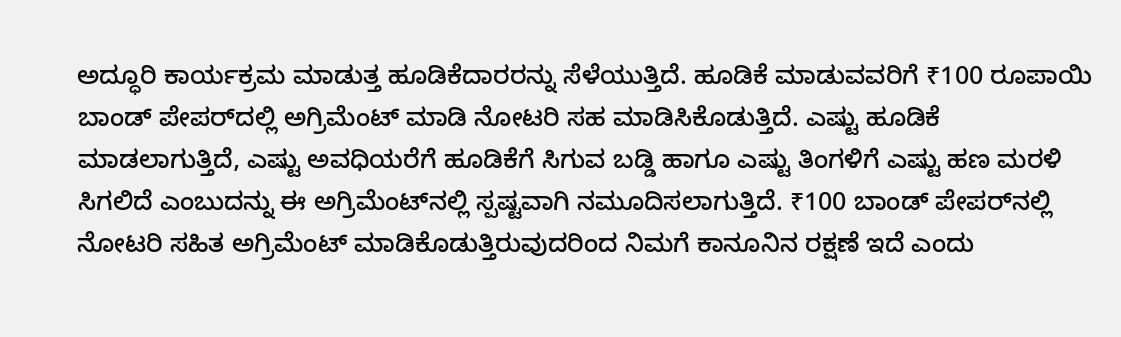ಅದ್ಧೂರಿ ಕಾರ್ಯಕ್ರಮ ಮಾಡುತ್ತ ಹೂಡಿಕೆದಾರರನ್ನು ಸೆಳೆಯುತ್ತಿದೆ. ಹೂಡಿಕೆ ಮಾಡುವವರಿಗೆ ₹100 ರೂಪಾಯಿ ಬಾಂಡ್‌ ಪೇಪರ್‌ದಲ್ಲಿ ಅಗ್ರಿಮೆಂಟ್‌ ಮಾಡಿ ನೋಟರಿ ಸಹ ಮಾಡಿಸಿಕೊಡುತ್ತಿದೆ. ಎಷ್ಟು ಹೂಡಿಕೆ ಮಾಡಲಾಗುತ್ತಿದೆ, ಎಷ್ಟು ಅವಧಿಯರೆಗೆ ಹೂಡಿಕೆಗೆ ಸಿಗುವ ಬಡ್ಡಿ ಹಾಗೂ ಎಷ್ಟು ತಿಂಗಳಿಗೆ ಎಷ್ಟು ಹಣ ಮರಳಿ ಸಿಗಲಿದೆ ಎಂಬುದನ್ನು ಈ ಅಗ್ರಿಮೆಂಟ್‌ನಲ್ಲಿ ಸ್ಪಷ್ಟವಾಗಿ ನಮೂದಿಸಲಾಗುತ್ತಿದೆ. ₹100 ಬಾಂಡ್‌ ಪೇಪರ್‌ನಲ್ಲಿ ನೋಟರಿ ಸಹಿತ ಅಗ್ರಿಮೆಂಟ್‌ ಮಾಡಿಕೊಡುತ್ತಿರುವುದರಿಂದ ನಿಮಗೆ ಕಾನೂನಿನ ರಕ್ಷಣೆ ಇದೆ ಎಂದು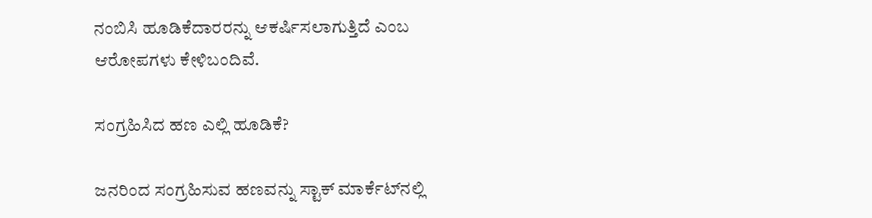ನಂಬಿಸಿ ಹೂಡಿಕೆದಾರರನ್ನು ಆಕರ್ಷಿಸಲಾಗುತ್ತಿದೆ ಎಂಬ ಆರೋಪಗಳು ಕೇಳಿಬಂದಿವೆ.

ಸಂಗ್ರಹಿಸಿದ ಹಣ ಎಲ್ಲಿ ಹೂಡಿಕೆ?

ಜನರಿಂದ ಸಂಗ್ರಹಿಸುವ ಹಣವನ್ನು ಸ್ಟಾಕ್‌ ಮಾರ್ಕೆಟ್‌ನಲ್ಲಿ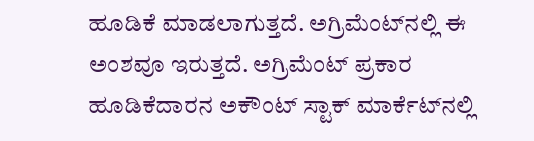ಹೂಡಿಕೆ ಮಾಡಲಾಗುತ್ತದೆ. ಅಗ್ರಿಮೆಂಟ್‌ನಲ್ಲಿ ಈ ಅಂಶವೂ ಇರುತ್ತದೆ. ಅಗ್ರಿಮೆಂಟ್ ಪ್ರಕಾರ ಹೂಡಿಕೆದಾರನ ಅಕೌಂಟ್‌ ಸ್ಟಾಕ್‌ ಮಾರ್ಕೆಟ್‌ನಲ್ಲಿ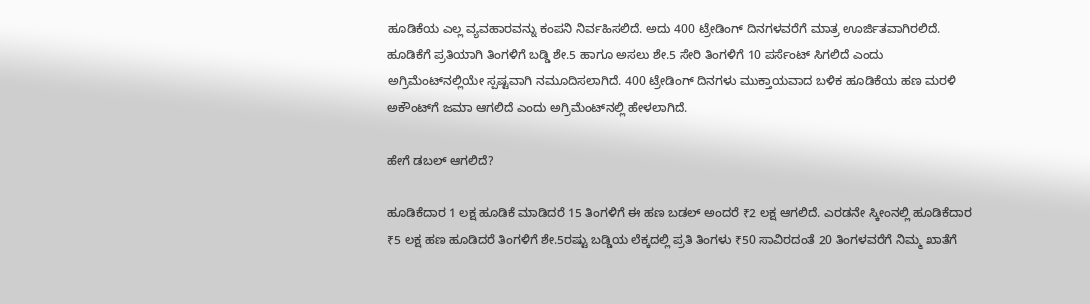ಹೂಡಿಕೆಯ ಎಲ್ಲ ವ್ಯವಹಾರವನ್ನು ಕಂಪನಿ ನಿರ್ವಹಿಸಲಿದೆ. ಅದು 400 ಟ್ರೇಡಿಂಗ್‌ ದಿನಗಳವರೆಗೆ ಮಾತ್ರ ಊರ್ಜಿತವಾಗಿರಲಿದೆ. ಹೂಡಿಕೆಗೆ ಪ್ರತಿಯಾಗಿ ತಿಂಗಳಿಗೆ ಬಡ್ಡಿ ಶೇ.5 ಹಾಗೂ ಅಸಲು ಶೇ.5 ಸೇರಿ ತಿಂಗಳಿಗೆ 10 ಪರ್ಸೆಂಟ್‌ ಸಿಗಲಿದೆ ಎಂದು ಅಗ್ರಿಮೆಂಟ್‌ನಲ್ಲಿಯೇ ಸ್ಪಷ್ಟವಾಗಿ ನಮೂದಿಸಲಾಗಿದೆ. 400 ಟ್ರೇಡಿಂಗ್‌ ದಿನಗಳು ಮುಕ್ತಾಯವಾದ ಬಳಿಕ ಹೂಡಿಕೆಯ ಹಣ ಮರಳಿ ಅಕೌಂಟ್‌ಗೆ ಜಮಾ ಆಗಲಿದೆ ಎಂದು ಅಗ್ರಿಮೆಂಟ್‌ನಲ್ಲಿ ಹೇಳಲಾಗಿದೆ.

ಹೇಗೆ ಡಬಲ್‌ ಆಗಲಿದೆ?

ಹೂಡಿಕೆದಾರ 1 ಲಕ್ಷ ಹೂಡಿಕೆ ಮಾಡಿದರೆ 15 ತಿಂಗಳಿಗೆ ಈ ಹಣ ಬಡಲ್‌ ಅಂದರೆ ₹2 ಲಕ್ಷ ಆಗಲಿದೆ. ಎರಡನೇ ಸ್ಕೀಂನಲ್ಲಿ ಹೂಡಿಕೆದಾರ ₹5 ಲಕ್ಷ ಹಣ ಹೂಡಿದರೆ ತಿಂಗಳಿಗೆ ಶೇ.5ರಷ್ಟು ಬಡ್ಡಿಯ ಲೆಕ್ಕದಲ್ಲಿ ಪ್ರತಿ ತಿಂಗಳು ₹50 ಸಾವಿರದಂತೆ 20 ತಿಂಗಳವರೆಗೆ ನಿಮ್ಮ ಖಾತೆಗೆ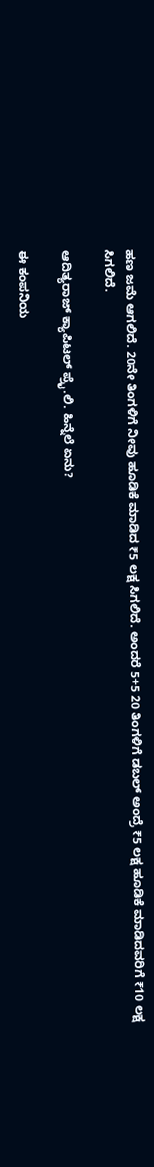ಹಣ ಜಮೆ ಆಗಲಿದೆ. 20ನೇ ತಿಂಗಳಿಗೆ ನೀವು ಹೂಡಿಕೆ ಮಾಡಿದ ₹5 ಲಕ್ಷ ಸಿಗಲಿದೆ. ಅಂದರೆ 5+5 20 ತಿಂಗಳಿಗೆ ಡಬಲ್‌ ಅಂದ್ರೆ ₹5 ಲಕ್ಷ ಹೂಡಿಕೆ ಮಾಡಿದವರಿಗೆ ₹10 ಲಕ್ಷ ಸಿಗಲಿದೆ.

ಆದಿತ್ಯರಾಜ್ ಕ್ಯಾಪಿಟಲ್ ಪ್ರೈ.ಲಿ. ಹಿನ್ನೆಲೆ ಏನು?

ಈ ಕಂಪನಿಯ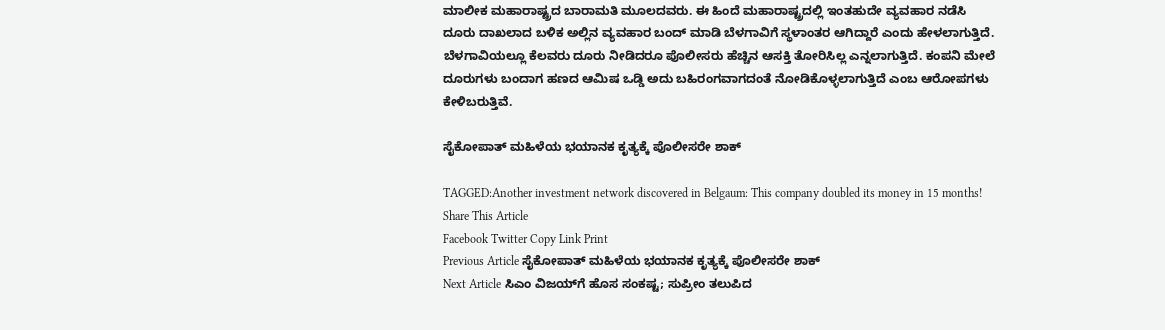ಮಾಲೀಕ ಮಹಾರಾಷ್ಟ್ರದ ಬಾರಾಮತಿ ಮೂಲದವರು. ಈ ಹಿಂದೆ ಮಹಾರಾಷ್ಟ್ರದಲ್ಲಿ ಇಂತಹುದೇ ವ್ಯವಹಾರ ನಡೆಸಿ ದೂರು ದಾಖಲಾದ ಬಳಿಕ ಅಲ್ಲಿನ ವ್ಯವಹಾರ ಬಂದ್ ಮಾಡಿ ಬೆಳಗಾವಿಗೆ ಸ್ಥಳಾಂತರ ಆಗಿದ್ದಾರೆ ಎಂದು ಹೇಳಲಾಗುತ್ತಿದೆ. ಬೆಳಗಾವಿಯಲ್ಲೂ ಕೆಲವರು ದೂರು ನೀಡಿದರೂ ಪೊಲೀಸರು ಹೆಚ್ಚಿನ ಆಸಕ್ತಿ ತೋರಿಸಿಲ್ಲ ಎನ್ನಲಾಗುತ್ತಿದೆ. ಕಂಪನಿ ಮೇಲೆ ದೂರುಗಳು ಬಂದಾಗ ಹಣದ ಆಮಿಷ ಒಡ್ಡಿ ಅದು ಬಹಿರಂಗವಾಗದಂತೆ ನೋಡಿಕೊಳ್ಳಲಾಗುತ್ತಿದೆ ಎಂಬ ಆರೋಪಗಳು ಕೇಳಿಬರುತ್ತಿವೆ.

ಸೈಕೋಪಾತ್ ಮಹಿಳೆಯ ಭಯಾನಕ ಕೃತ್ಯಕ್ಕೆ ಪೊಲೀಸರೇ ಶಾಕ್

TAGGED:Another investment network discovered in Belgaum: This company doubled its money in 15 months!
Share This Article
Facebook Twitter Copy Link Print
Previous Article ಸೈಕೋಪಾತ್ ಮಹಿಳೆಯ ಭಯಾನಕ ಕೃತ್ಯಕ್ಕೆ ಪೊಲೀಸರೇ ಶಾಕ್
Next Article ಸಿಎಂ ವಿಜಯ್‌ಗೆ ಹೊಸ ಸಂಕಷ್ಟ; ಸುಪ್ರೀಂ ತಲುಪಿದ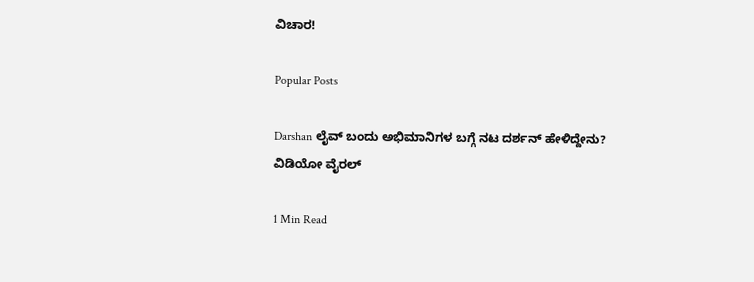ವಿಚಾರ!

Popular Posts

Darshan ಲೈವ್ ಬಂದು ಅಭಿಮಾನಿಗಳ ಬಗ್ಗೆ ನಟ ದರ್ಶನ್ ಹೇಳಿದ್ದೇನು? ವಿಡಿಯೋ ವೈರಲ್

1 Min Read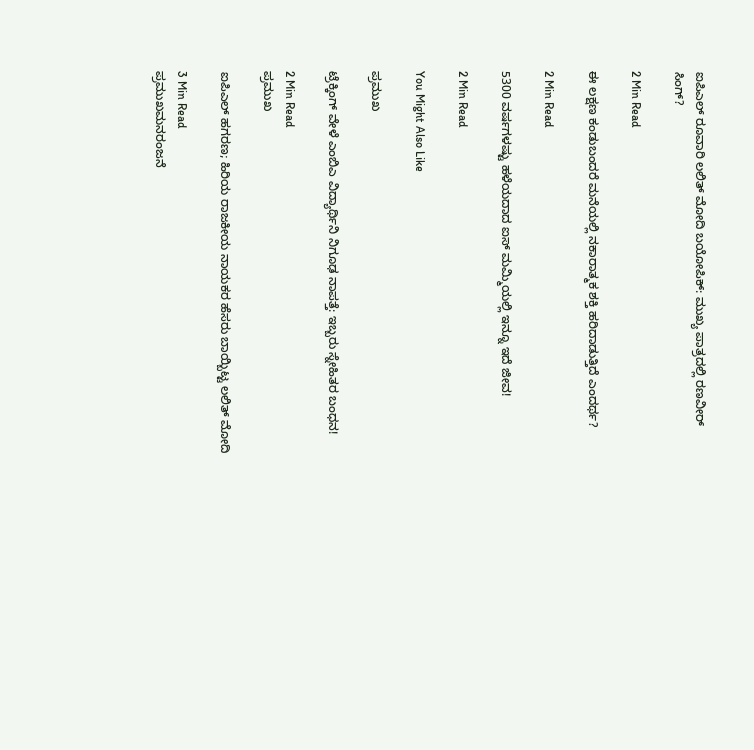ಐಪಿಎಲ್ ರೂವಾರಿ ಲಲಿತ್ ಮೋದಿ ಬಯೋಪಿಕ್: ಮುಖ್ಯ ಪಾತ್ರದಲ್ಲಿ ರಣವೀರ್ ಸಿಂಗ್?

2 Min Read

ಈ ಲಕ್ಷಣ ಕಂಡುಬಂದರೆ ಮನೆಯಲ್ಲಿ ನಕಾರಾತ್ಮಕ ಶಕ್ತಿ ಹರಿದಾಡುತ್ತಿದೆ ಎಂದರ್ಥ?

2 Min Read

5300 ವರ್ಷಗಳಷ್ಟು ಹಳೆಯದಾದ ಐಸ್ ಮಮ್ಮಿಯಲ್ಲಿ ಇನ್ನೂ ಇದೆ ಜೀವ!

2 Min Read

You Might Also Like

ಪ್ರಮುಖ

ಟ್ರೆಕ್ಕಿಂಗ್ ವೇಳೆ ಎಂಬಿಎ ವಿದ್ಯಾರ್ಥಿನಿ ನಿಗೂಢ ನಾಪತ್ತೆ: ಇಬ್ಬರು ಸ್ನೇಹಿತರ ಬಂಧನ!

2 Min Read
ಪ್ರಮುಖ

ಐಪಿಎಲ್ ಹಗರಣ; ಹಿರಿಯ ರಾಜಕೀಯ ನಾಯಕರ ಹೆಸರು ಬಾಯ್ಬಿಟ್ಟ ಲಲಿತ್ ಮೋದಿ

3 Min Read
ಪ್ರಮುಖಮನರಂಜನೆ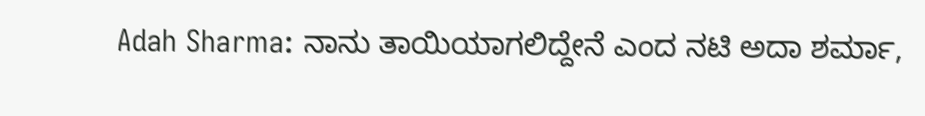Adah Sharma: ನಾನು ತಾಯಿಯಾಗಲಿದ್ದೇನೆ ಎಂದ ನಟಿ ಅದಾ ಶರ್ಮಾ,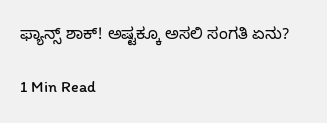ಫ್ಯಾನ್ಸ್ ಶಾಕ್! ಅಷ್ಟಕ್ಕೂ ಅಸಲಿ ಸಂಗತಿ ಏನು?

1 Min Read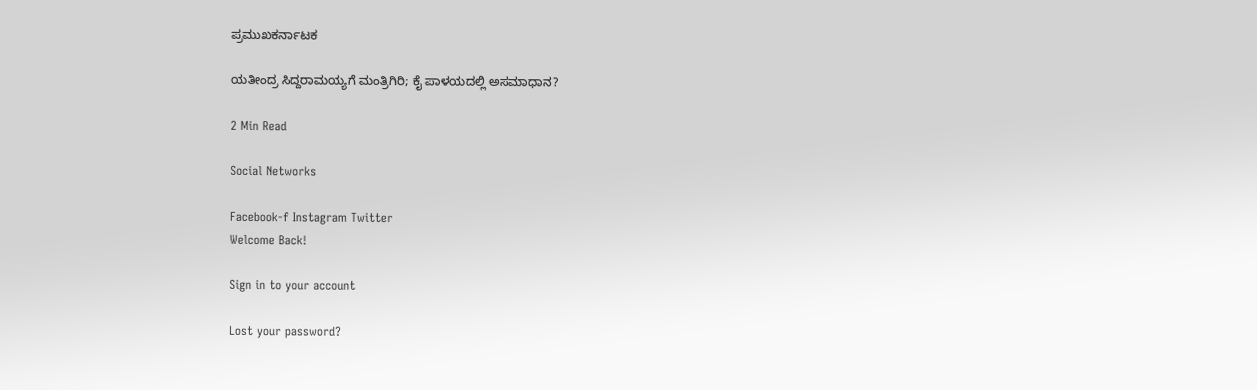ಪ್ರಮುಖಕರ್ನಾಟಕ

ಯತೀಂದ್ರ ಸಿದ್ದರಾಮಯ್ಯಗೆ ಮಂತ್ರಿಗಿರಿ; ಕೈ ಪಾಳಯದಲ್ಲಿ ಅಸಮಾಧಾನ?

2 Min Read

Social Networks

Facebook-f Instagram Twitter
Welcome Back!

Sign in to your account

Lost your password?